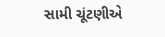સામી ચૂંટણીએ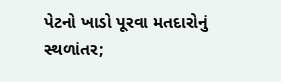પેટનો ખાડો પૂરવા મતદારોનું સ્થળાંતર;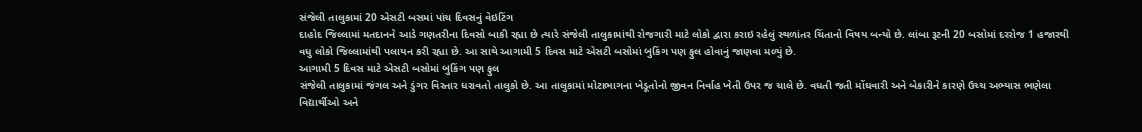સંજેલી તાલુકામાં 20 એસટી બસમાં પાંચ દિવસનું વેઇટિંગ
દાહોદ જિલ્લામાં મતદાનને આડે ગણતરીના દિવસો બાકી રહ્યા છે ત્યારે સંજેલી તાલુકામાંથી રોજગારી માટે લોકો દ્વારા કરાઇ રહેલું સ્થળાંતર ચિંતાનો વિષય બન્યો છે. લાંબા રૂટની 20 બસોમાં દરરોજ 1 હજારથી વધુ લોકો જિલ્લામાંથી પલાયન કરી રહ્યા છે. આ સાથે આગામી 5 દિવસ માટે એસટી બસોમાં બુકિંગ પણ ફુલ હોવાનું જાણવા મળ્યું છે.
આગામી 5 દિવસ માટે એસટી બસોમાં બુકિંગ પણ ફુલ
સંજેલી તાલુકામાં જંગલ અને ડુંગર વિસ્તાર ધરાવતો તાલુકો છે. આ તાલુકામાં મોટાભાગના ખેડૂતોનો જીવન નિર્વાહ ખેતી ઉપર જ ચાલે છે. વધતી જતી મોંઘવારી અને બેકારીને કારણે ઉચ્ચ અભ્યાસ ભણેલા વિદ્યાર્થીઓ અને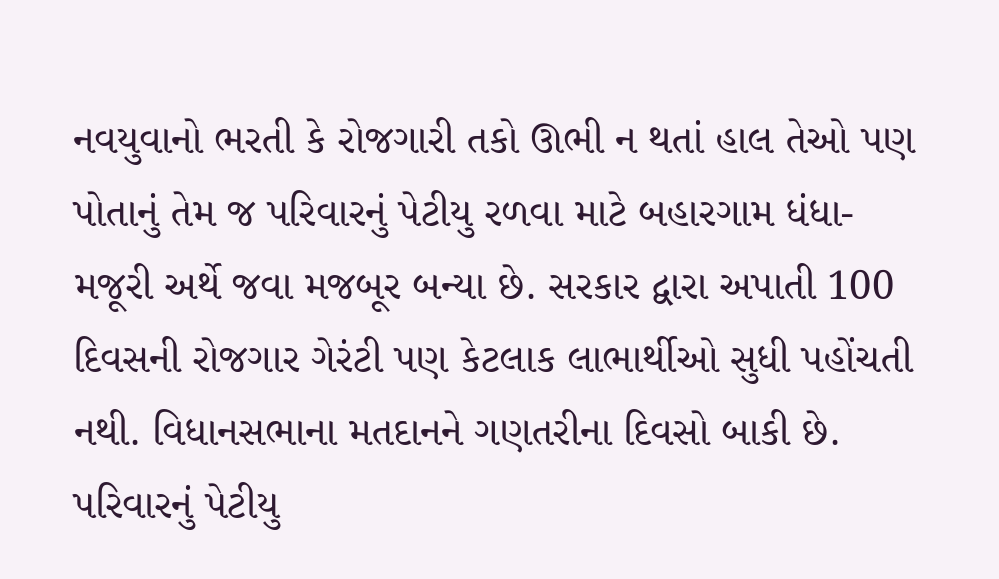નવયુવાનો ભરતી કે રોજગારી તકો ઊભી ન થતાં હાલ તેઓ પણ પોતાનું તેમ જ પરિવારનું પેટીયુ રળવા માટે બહારગામ ધંધા-મજૂરી અર્થે જવા મજબૂર બન્યા છે. સરકાર દ્વારા અપાતી 100 દિવસની રોજગાર ગેરંટી પણ કેટલાક લાભાર્થીઓ સુધી પહોંચતી નથી. વિધાનસભાના મતદાનને ગણતરીના દિવસો બાકી છે.
પરિવારનું પેટીયુ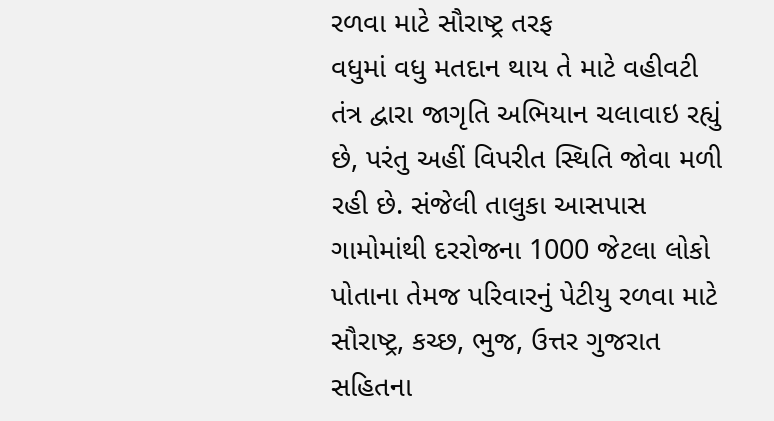રળવા માટે સૌરાષ્ટ્ર તરફ
વધુમાં વધુ મતદાન થાય તે માટે વહીવટી તંત્ર દ્વારા જાગૃતિ અભિયાન ચલાવાઇ રહ્યું છે, પરંતુ અહીં વિપરીત સ્થિતિ જોવા મળી રહી છે. સંજેલી તાલુકા આસપાસ ગામોમાંથી દરરોજના 1000 જેટલા લોકો પોતાના તેમજ પરિવારનું પેટીયુ રળવા માટે સૌરાષ્ટ્ર, કચ્છ, ભુજ, ઉત્તર ગુજરાત સહિતના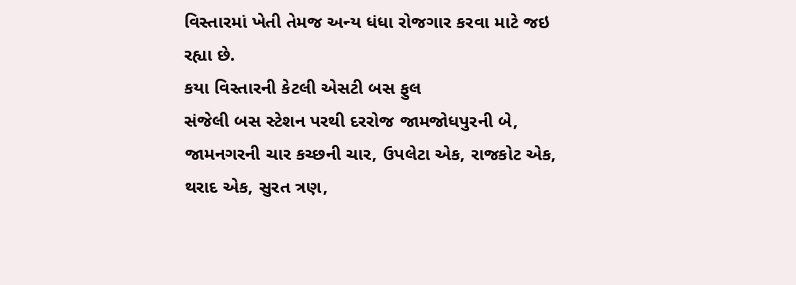વિસ્તારમાં ખેતી તેમજ અન્ય ધંધા રોજગાર કરવા માટે જઇ રહ્યા છે.
કયા વિસ્તારની કેટલી એસટી બસ ફુલ
સંજેલી બસ સ્ટેશન પરથી દરરોજ જામજોધપુરની બે, જામનગરની ચાર કચ્છની ચાર, ઉપલેટા એક, રાજકોટ એક, થરાદ એક, સુરત ત્રણ,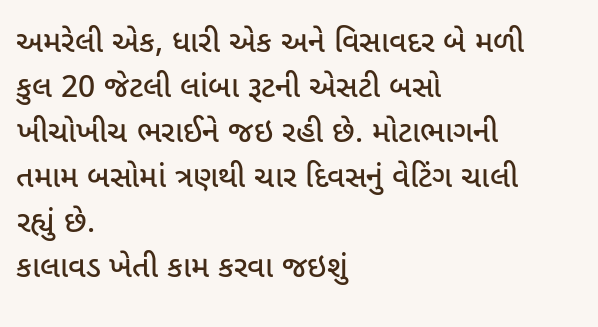અમરેલી એક, ધારી એક અને વિસાવદર બે મળી કુલ 20 જેટલી લાંબા રૂટની એસટી બસો ખીચોખીચ ભરાઈને જઇ રહી છે. મોટાભાગની તમામ બસોમાં ત્રણથી ચાર દિવસનું વેટિંગ ચાલી રહ્યું છે.
કાલાવડ ખેતી કામ કરવા જઇશું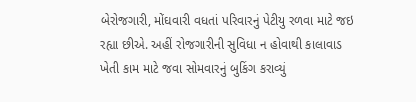બેરોજગારી, મોંઘવારી વધતાં પરિવારનું પેટીયુ રળવા માટે જઇ રહ્યા છીએ. અહીં રોજગારીની સુવિધા ન હોવાથી કાલાવાડ ખેતી કામ માટે જવા સોમવારનું બુકિંગ કરાવ્યું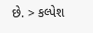છે. > કલ્પેશ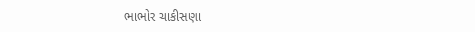ભાભોર ચાકીસણા